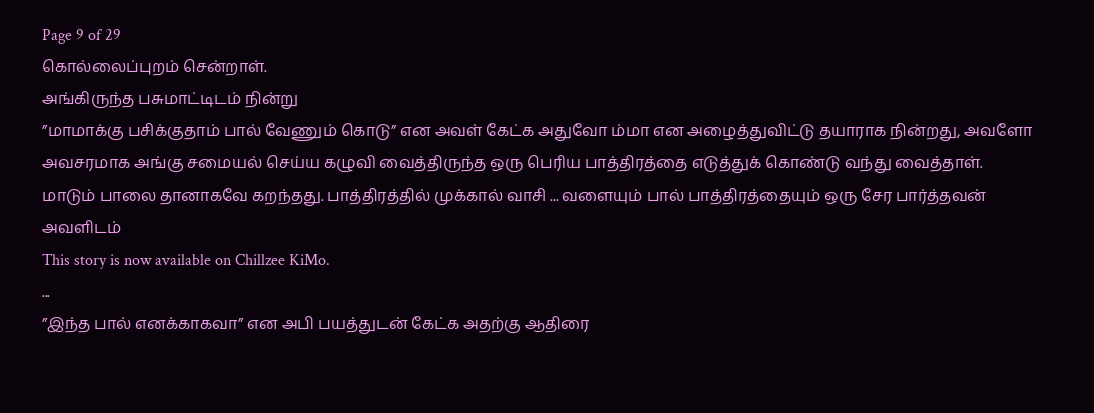Page 9 of 29
கொல்லைப்புறம் சென்றாள்.
அங்கிருந்த பசுமாட்டிடம் நின்று
”மாமாக்கு பசிக்குதாம் பால் வேணும் கொடு” என அவள் கேட்க அதுவோ ம்மா என அழைத்துவிட்டு தயாராக நின்றது, அவளோ அவசரமாக அங்கு சமையல் செய்ய கழுவி வைத்திருந்த ஒரு பெரிய பாத்திரத்தை எடுத்துக் கொண்டு வந்து வைத்தாள். மாடும் பாலை தானாகவே கறந்தது. பாத்திரத்தில் முக்கால் வாசி ... வளையும் பால் பாத்திரத்தையும் ஒரு சேர பார்த்தவன் அவளிடம்
This story is now available on Chillzee KiMo.
...
”இந்த பால் எனக்காகவா” என அபி பயத்துடன் கேட்க அதற்கு ஆதிரை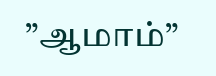”ஆமாம்”